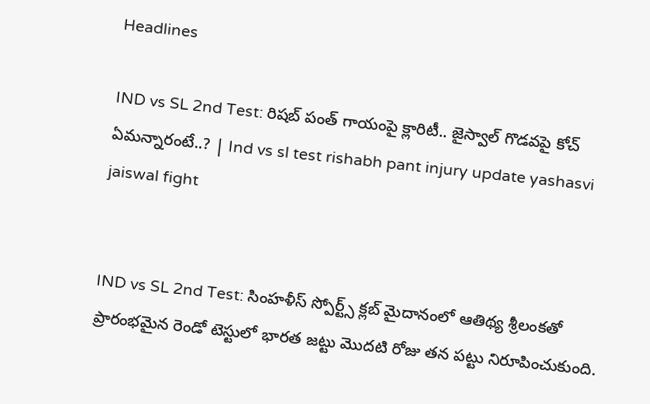Headlines

IND vs SL 2nd Test: రిషబ్ పంత్ గాయంపై క్లారిటీ.. జైస్వాల్ గొడవపై కోచ్ ఏమన్నారంటే..? | Ind vs sl test rishabh pant injury update yashasvi jaiswal fight


IND vs SL 2nd Test: సింహళీస్ స్పోర్ట్స్ క్లబ్ మైదానంలో ఆతిథ్య శ్రీలంకతో ప్రారంభమైన రెండో టెస్టులో భారత జట్టు మొదటి రోజు తన పట్టు నిరూపించుకుంది.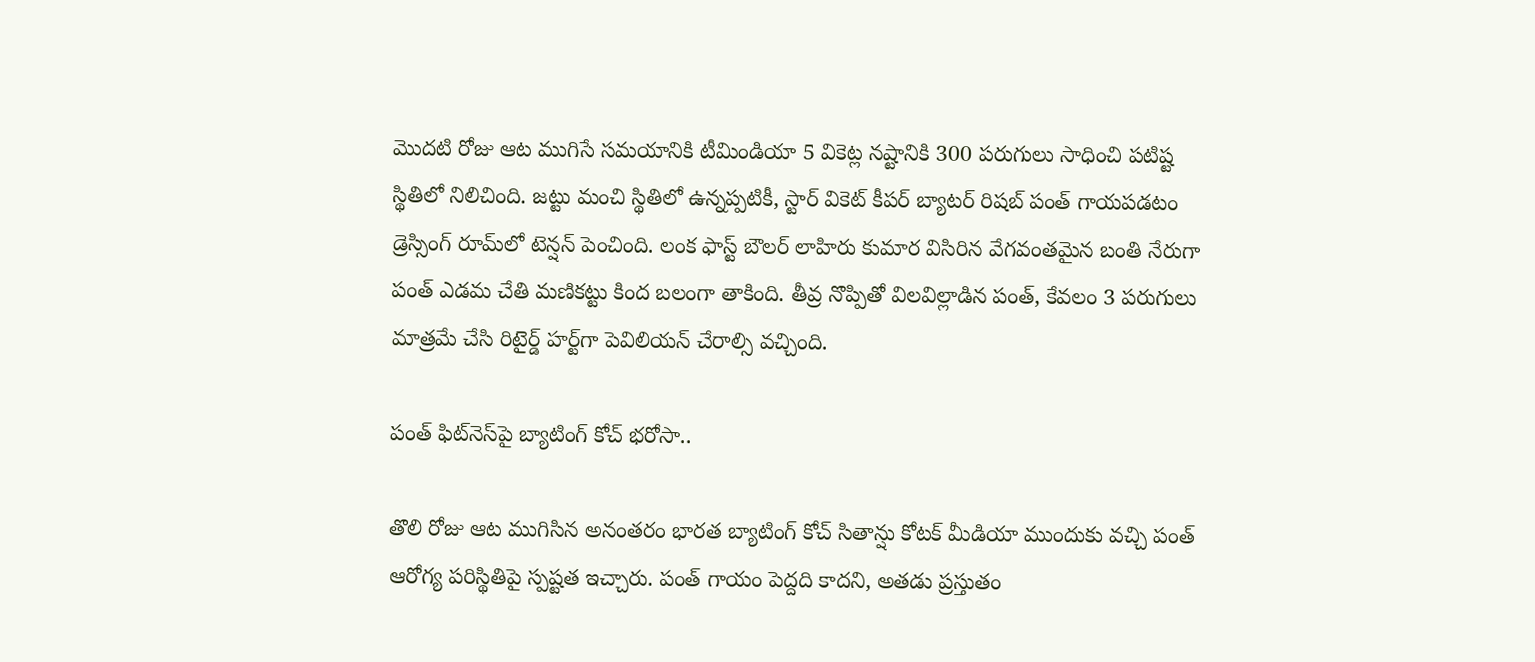మొదటి రోజు ఆట ముగిసే సమయానికి టీమిండియా 5 వికెట్ల నష్టానికి 300 పరుగులు సాధించి పటిష్ట స్థితిలో నిలిచింది. జట్టు మంచి స్థితిలో ఉన్నప్పటికీ, స్టార్ వికెట్ కీపర్ బ్యాటర్ రిషబ్ పంత్ గాయపడటం డ్రెస్సింగ్ రూమ్‌లో టెన్షన్ పెంచింది. లంక ఫాస్ట్ బౌలర్ లాహిరు కుమార విసిరిన వేగవంతమైన బంతి నేరుగా పంత్ ఎడమ చేతి మణికట్టు కింద బలంగా తాకింది. తీవ్ర నొప్పితో విలవిల్లాడిన పంత్, కేవలం 3 పరుగులు మాత్రమే చేసి రిటైర్డ్ హర్ట్‌గా పెవిలియన్ చేరాల్సి వచ్చింది.

పంత్ ఫిట్‌నెస్‌పై బ్యాటింగ్ కోచ్ భరోసా..

తొలి రోజు ఆట ముగిసిన అనంతరం భారత బ్యాటింగ్ కోచ్ సితాన్షు కోటక్ మీడియా ముందుకు వచ్చి పంత్ ఆరోగ్య పరిస్థితిపై స్పష్టత ఇచ్చారు. పంత్ గాయం పెద్దది కాదని, అతడు ప్రస్తుతం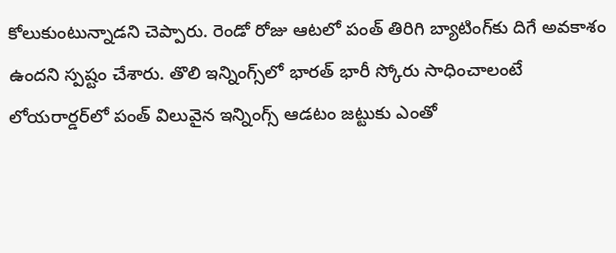కోలుకుంటున్నాడని చెప్పారు. రెండో రోజు ఆటలో పంత్ తిరిగి బ్యాటింగ్‌కు దిగే అవకాశం ఉందని స్పష్టం చేశారు. తొలి ఇన్నింగ్స్‌లో భారత్ భారీ స్కోరు సాధించాలంటే లోయరార్డర్‌లో పంత్ విలువైన ఇన్నింగ్స్ ఆడటం జట్టుకు ఎంతో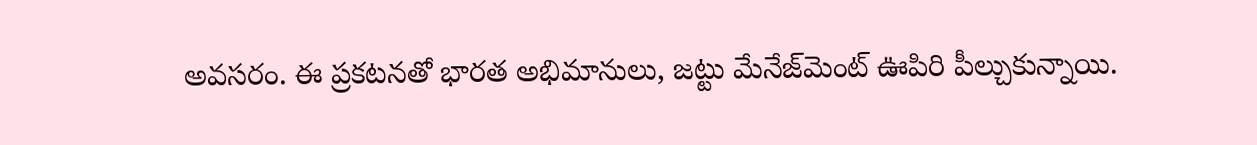అవసరం. ఈ ప్రకటనతో భారత అభిమానులు, జట్టు మేనేజ్‌మెంట్ ఊపిరి పీల్చుకున్నాయి.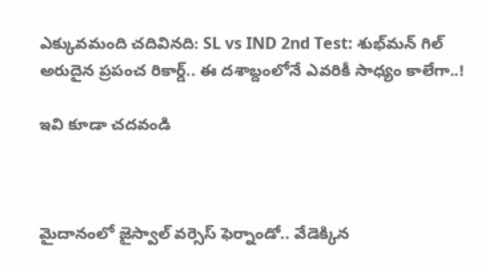ఎక్కువమంది చదివినది: SL vs IND 2nd Test: శుభ్‌మన్ గిల్ అరుదైన ప్రపంచ రికార్డ్.. ఈ దశాబ్దంలోనే ఎవరికీ సాధ్యం కాలేగా..!

ఇవి కూడా చదవండి



మైదానంలో జైస్వాల్ వర్సెస్ ఫెర్నాండో.. వేడెక్కిన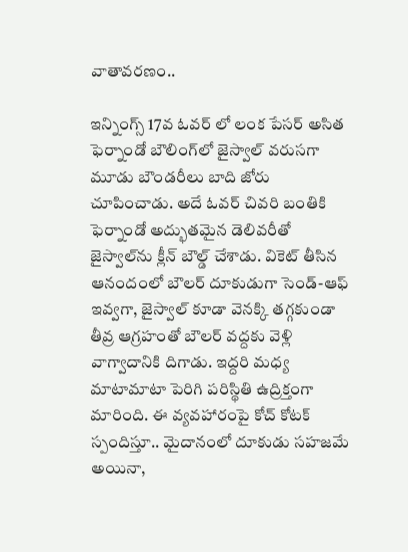వాతావరణం..

ఇన్నింగ్స్ 17వ ఓవర్ లో లంక పేసర్ అసిత ఫెర్నాండో బౌలింగ్‌లో జైస్వాల్ వరుసగా మూడు బౌండరీలు బాది జోరు చూపించాడు. అదే ఓవర్ చివరి బంతికి ఫెర్నాండో అద్భుతమైన డెలివరీతో జైస్వాల్‌ను క్లీన్ బౌల్డ్ చేశాడు. వికెట్ తీసిన ఆనందంలో బౌలర్ దూకుడుగా సెండ్-ఆఫ్ ఇవ్వగా, జైస్వాల్ కూడా వెనక్కి తగ్గకుండా తీవ్ర ఆగ్రహంతో బౌలర్ వద్దకు వెళ్లి వాగ్వాదానికి దిగాడు. ఇద్దరి మధ్య మాటామాటా పెరిగి పరిస్థితి ఉద్రిక్తంగా మారింది. ఈ వ్యవహారంపై కోచ్ కోటక్ స్పందిస్తూ.. మైదానంలో దూకుడు సహజమే అయినా,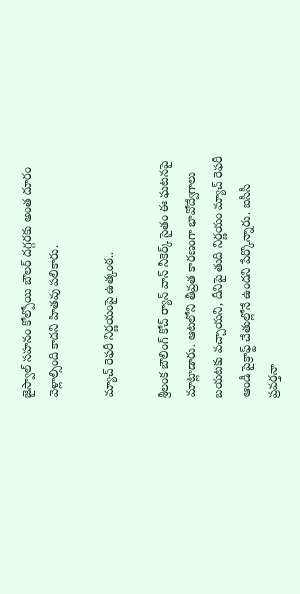జైస్వాల్ సహనం కోల్పోయి బౌలర్ దగ్గరకు అంత దూరం వెళ్లాల్సింది కాదని హితవు పలికారు.

మ్యాచ్ రెఫరీ నిర్ణయంపై ఉత్కంఠ..

శ్రీలంక బౌలింగ్ కోచ్ ర్యాన్ వాన్ నీకెర్క్ సైతం ఈ ఘటనపై మాట్లాడారు. ఆటలోని తీవ్రత కారణంగా భావోద్వేగాలు బయటకు వచ్చాయని, దీనిపై తుది నిర్ణయం మ్యాచ్ రెఫరీ ఆండీ పైక్రాఫ్ట్ చేతుల్లోనే ఉందని పేర్కొన్నారు. ఐసీసీ ప్రవర్తనా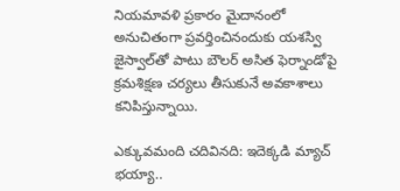నియమావళి ప్రకారం మైదానంలో అనుచితంగా ప్రవర్తించినందుకు యశస్వి జైస్వాల్‌తో పాటు బౌలర్ అసిత ఫెర్నాండోపై క్రమశిక్షణ చర్యలు తీసుకునే అవకాశాలు కనిపిస్తున్నాయి.

ఎక్కువమంది చదివినది: ఇదెక్కడి మ్యాచ్ భయ్యా..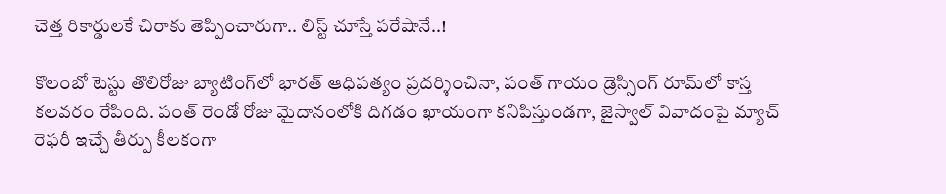చెత్త రికార్డులకే చిరాకు తెప్పించారుగా.. లిస్ట్ చూస్తే పరేషానే..!

కొలంబో టెస్టు తొలిరోజు బ్యాటింగ్‌లో భారత్ ఆధిపత్యం ప్రదర్శించినా, పంత్ గాయం డ్రెస్సింగ్ రూమ్‌లో కాస్త కలవరం రేపింది. పంత్ రెండో రోజు మైదానంలోకి దిగడం ఖాయంగా కనిపిస్తుండగా, జైస్వాల్ వివాదంపై మ్యాచ్ రెఫరీ ఇచ్చే తీర్పు కీలకంగా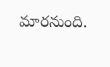మారనుంది.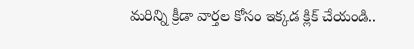మరిన్ని క్రీడా వార్తల కోసం ఇక్కడ క్లిక్ చేయండి..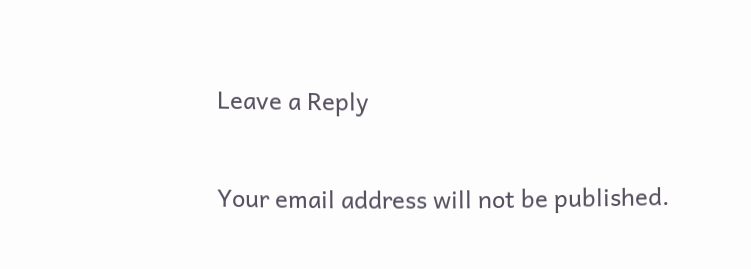Leave a Reply

Your email address will not be published.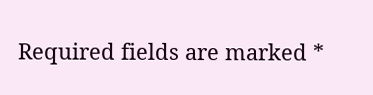Required fields are marked *